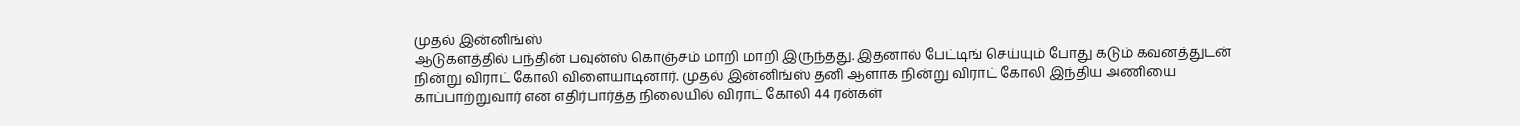முதல் இன்னிங்ஸ்
ஆடுகளத்தில் பந்தின் பவுன்ஸ் கொஞ்சம் மாறி மாறி இருந்தது. இதனால் பேட்டிங் செய்யும் போது கடும் கவனத்துடன் நின்று விராட் கோலி விளையாடினார். முதல் இன்னிங்ஸ் தனி ஆளாக நின்று விராட் கோலி இந்திய அணியை காப்பாற்றுவார் என எதிர்பார்த்த நிலையில் விராட் கோலி 44 ரன்கள்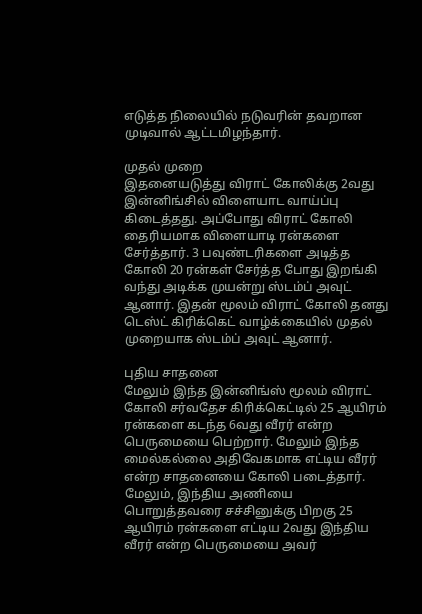எடுத்த நிலையில் நடுவரின் தவறான முடிவால் ஆட்டமிழந்தார்.

முதல் முறை
இதனையடுத்து விராட் கோலிக்கு 2வது இன்னிங்சில் விளையாட வாய்ப்பு கிடைத்தது. அப்போது விராட் கோலி தைரியமாக விளையாடி ரன்களை சேர்த்தார். 3 பவுண்டரிகளை அடித்த கோலி 20 ரன்கள் சேர்த்த போது இறங்கி வந்து அடிக்க முயன்று ஸ்டம்ப் அவுட் ஆனார். இதன் மூலம் விராட் கோலி தனது டெஸ்ட் கிரிக்கெட் வாழ்க்கையில் முதல் முறையாக ஸ்டம்ப் அவுட் ஆனார்.

புதிய சாதனை
மேலும் இந்த இன்னிங்ஸ் மூலம் விராட் கோலி சர்வதேச கிரிக்கெட்டில் 25 ஆயிரம் ரன்களை கடந்த 6வது வீரர் என்ற பெருமையை பெற்றார். மேலும் இந்த மைல்கல்லை அதிவேகமாக எட்டிய வீரர் என்ற சாதனையை கோலி படைத்தார். மேலும், இந்திய அணியை பொறுத்தவரை சச்சினுக்கு பிறகு 25 ஆயிரம் ரன்களை எட்டிய 2வது இந்திய வீரர் என்ற பெருமையை அவர்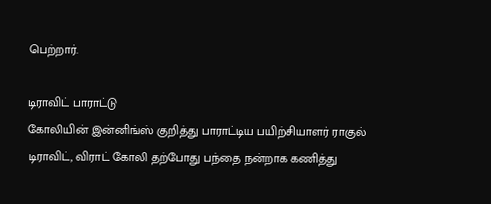பெற்றார்.

டிராவிட் பாராட்டு
கோலியின் இன்னிங்ஸ் குறித்து பாராட்டிய பயிற்சியாளர் ராகுல் டிராவிட், விராட் கோலி தற்போது பந்தை நன்றாக கணித்து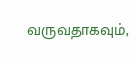வருவதாகவும்,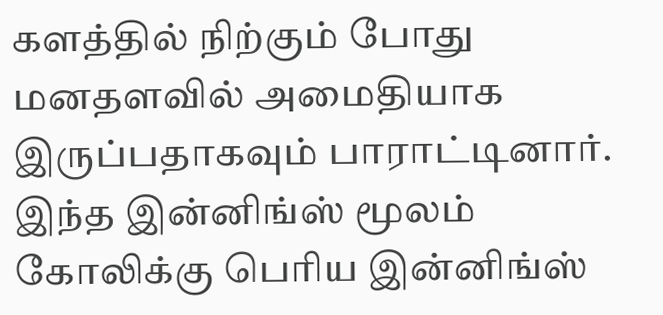களத்தில் நிற்கும் போது மனதளவில் அமைதியாக இருப்பதாகவும் பாராட்டினார். இந்த இன்னிங்ஸ் மூலம் கோலிக்கு பெரிய இன்னிங்ஸ்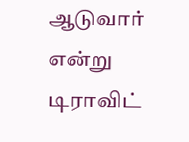ஆடுவார் என்று டிராவிட்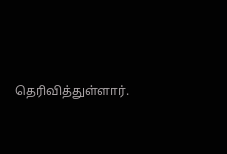தெரிவித்துள்ளார்.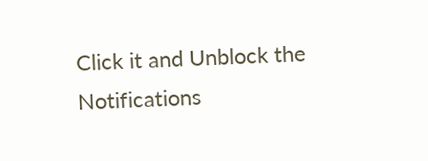Click it and Unblock the Notifications